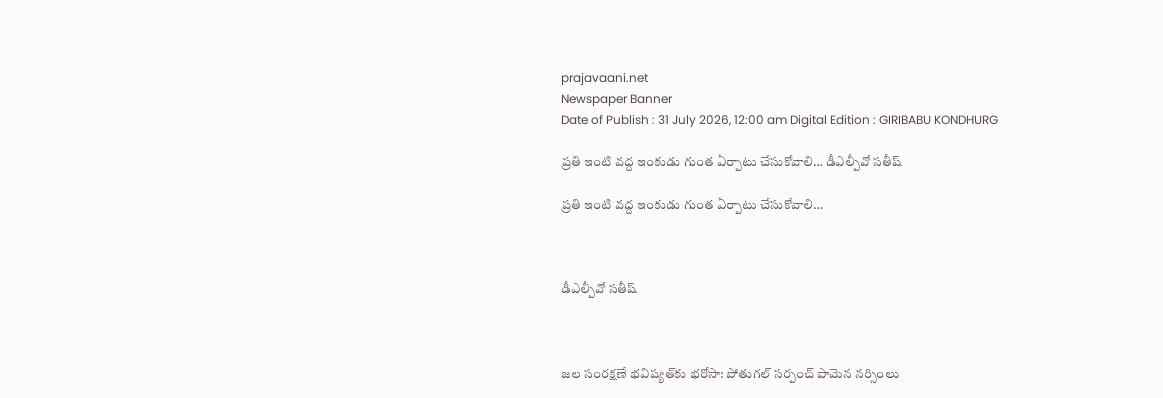prajavaani.net
Newspaper Banner
Date of Publish : 31 July 2026, 12:00 am Digital Edition : GIRIBABU KONDHURG

ప్రతి ఇంటి వద్ద ఇంకుడు గుంత ఏర్పాటు చేసుకోవాలి… డీఎల్పీవో సతీష్

ప్రతి ఇంటి వద్ద ఇంకుడు గుంత ఏర్పాటు చేసుకోవాలి…



డీఎల్పీవో సతీష్



జల సంరక్షణే భవిష్యత్‌కు భరోసా: పోతుగల్ సర్పంచ్ పామెన నర్సింలు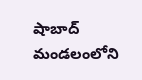షాబాద్ మండలంలోని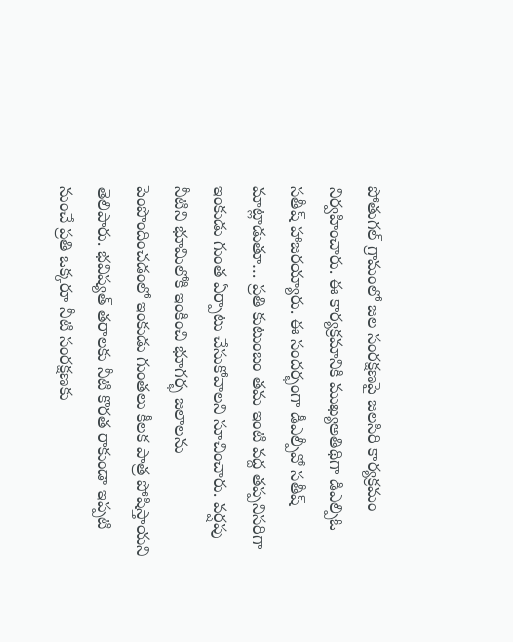పోతుగల్ గ్రామంలో జల సంరక్షణపై జలసిరి కార్యక్రమం నిర్వహించారు. ఈ కార్యక్రమానికి ముఖ్యఅతిథిగా డిఎల్పిఓ సతీష్ హాజరయ్యారు. ఈ సందర్భంగా డీఎల్పీవో సతీష్ మాట్లాడుతూ… ప్రతి కుటుంబం తమ ఇంటి వద్ద తప్పనిసరిగా ఇంకుడు గుంత ఏర్పాటు చేసుకోవాలని సూచించారు. వర్షపు నీటిని భూమిలోకి ఇంకించి భూగర్భ జలాలను పెంపొందించడంలో ఇంకుడు గుంతలు కీలక పాత్ర పోషిస్తాయని తెలిపారు. భవిష్యత్ తరాలకు నీటి కొరత రాకుండా ఇప్పటి నుంచే ప్రతి ఒక్కరూ నీటి సంరక్షణకు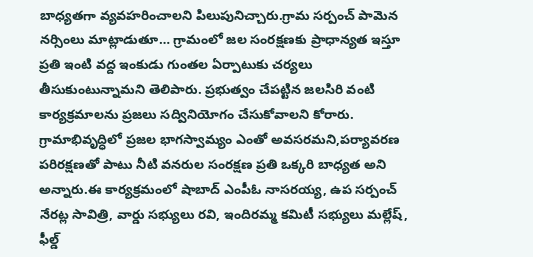బాధ్యతగా వ్యవహరించాలని పిలుపునిచ్చారు.గ్రామ సర్పంచ్ పామెన నర్సింలు మాట్లాడుతూ… గ్రామంలో జల సంరక్షణకు ప్రాధాన్యత ఇస్తూ ప్రతి ఇంటి వద్ద ఇంకుడు గుంతల ఏర్పాటుకు చర్యలు తీసుకుంటున్నామని తెలిపారు. ప్రభుత్వం చేపట్టిన జలసిరి వంటి కార్యక్రమాలను ప్రజలు సద్వినియోగం చేసుకోవాలని కోరారు. గ్రామాభివృద్ధిలో ప్రజల భాగస్వామ్యం ఎంతో అవసరమని,పర్యావరణ పరిరక్షణతో పాటు నీటి వనరుల సంరక్షణ ప్రతి ఒక్కరి బాధ్యత అని అన్నారు.ఈ కార్యక్రమంలో షాబాద్ ఎంపీఓ నాసరయ్య, ఉప సర్పంచ్ నేరట్ల సావిత్రి, వార్డు సభ్యులు రవి, ఇందిరమ్మ కమిటీ సభ్యులు మల్లేష్, ఫీల్డ్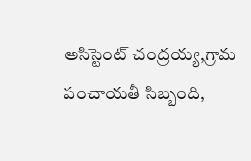అసిస్టెంట్ చంద్రయ్య,గ్రామ పంచాయతీ సిబ్బంది,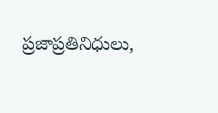ప్రజాప్రతినిధులు,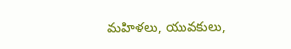మహిళలు, యువకులు,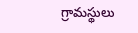గ్రామస్థులు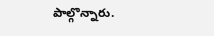పాల్గొన్నారు.